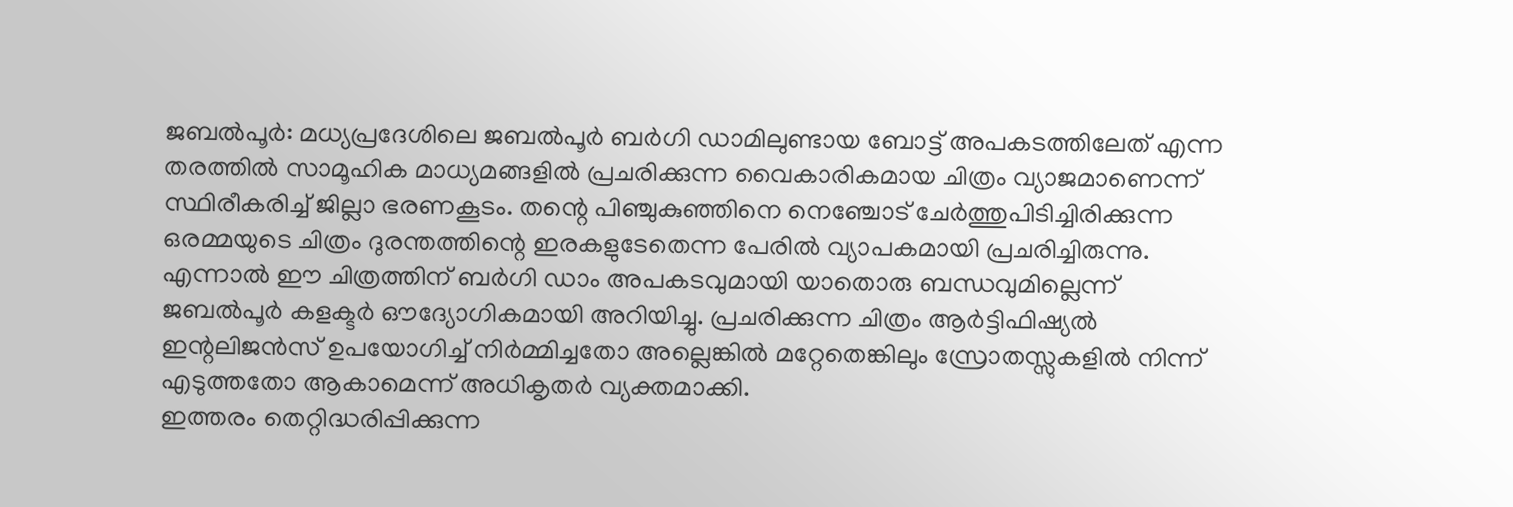ജബൽപൂർ: മധ്യപ്രദേശിലെ ജബൽപൂർ ബർഗി ഡാമിലുണ്ടായ ബോട്ട് അപകടത്തിലേത് എന്ന തരത്തിൽ സാമൂഹിക മാധ്യമങ്ങളിൽ പ്രചരിക്കുന്ന വൈകാരികമായ ചിത്രം വ്യാജമാണെന്ന് സ്ഥിരീകരിച്ച് ജില്ലാ ഭരണകൂടം. തന്റെ പിഞ്ചുകുഞ്ഞിനെ നെഞ്ചോട് ചേർത്തുപിടിച്ചിരിക്കുന്ന ഒരമ്മയുടെ ചിത്രം ദുരന്തത്തിന്റെ ഇരകളുടേതെന്ന പേരിൽ വ്യാപകമായി പ്രചരിച്ചിരുന്നു.
എന്നാൽ ഈ ചിത്രത്തിന് ബർഗി ഡാം അപകടവുമായി യാതൊരു ബന്ധവുമില്ലെന്ന് ജബൽപൂർ കളക്ടർ ഔദ്യോഗികമായി അറിയിച്ചു. പ്രചരിക്കുന്ന ചിത്രം ആർട്ടിഫിഷ്യൽ ഇന്റലിജൻസ് ഉപയോഗിച്ച് നിർമ്മിച്ചതോ അല്ലെങ്കിൽ മറ്റേതെങ്കിലും സ്രോതസ്സുകളിൽ നിന്ന് എടുത്തതോ ആകാമെന്ന് അധികൃതർ വ്യക്തമാക്കി.
ഇത്തരം തെറ്റിദ്ധരിപ്പിക്കുന്ന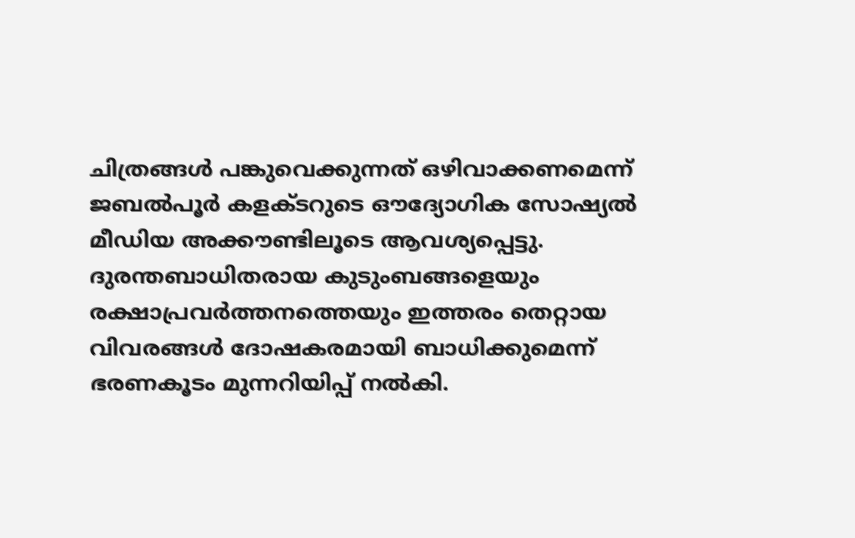ചിത്രങ്ങൾ പങ്കുവെക്കുന്നത് ഒഴിവാക്കണമെന്ന് ജബൽപൂർ കളക്ടറുടെ ഔദ്യോഗിക സോഷ്യൽ മീഡിയ അക്കൗണ്ടിലൂടെ ആവശ്യപ്പെട്ടു. ദുരന്തബാധിതരായ കുടുംബങ്ങളെയും രക്ഷാപ്രവർത്തനത്തെയും ഇത്തരം തെറ്റായ വിവരങ്ങൾ ദോഷകരമായി ബാധിക്കുമെന്ന് ഭരണകൂടം മുന്നറിയിപ്പ് നൽകി.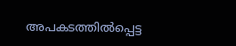അപകടത്തിൽപ്പെട്ട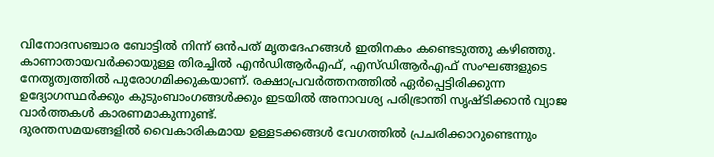വിനോദസഞ്ചാര ബോട്ടിൽ നിന്ന് ഒൻപത് മൃതദേഹങ്ങൾ ഇതിനകം കണ്ടെടുത്തു കഴിഞ്ഞു.
കാണാതായവർക്കായുള്ള തിരച്ചിൽ എൻഡിആർഎഫ്, എസ്ഡിആർഎഫ് സംഘങ്ങളുടെ നേതൃത്വത്തിൽ പുരോഗമിക്കുകയാണ്. രക്ഷാപ്രവർത്തനത്തിൽ ഏർപ്പെട്ടിരിക്കുന്ന ഉദ്യോഗസ്ഥർക്കും കുടുംബാംഗങ്ങൾക്കും ഇടയിൽ അനാവശ്യ പരിഭ്രാന്തി സൃഷ്ടിക്കാൻ വ്യാജ വാർത്തകൾ കാരണമാകുന്നുണ്ട്.
ദുരന്തസമയങ്ങളിൽ വൈകാരികമായ ഉള്ളടക്കങ്ങൾ വേഗത്തിൽ പ്രചരിക്കാറുണ്ടെന്നും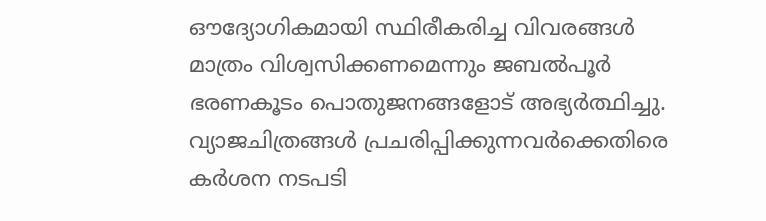ഔദ്യോഗികമായി സ്ഥിരീകരിച്ച വിവരങ്ങൾ മാത്രം വിശ്വസിക്കണമെന്നും ജബൽപൂർ ഭരണകൂടം പൊതുജനങ്ങളോട് അഭ്യർത്ഥിച്ചു. വ്യാജചിത്രങ്ങൾ പ്രചരിപ്പിക്കുന്നവർക്കെതിരെ കർശന നടപടി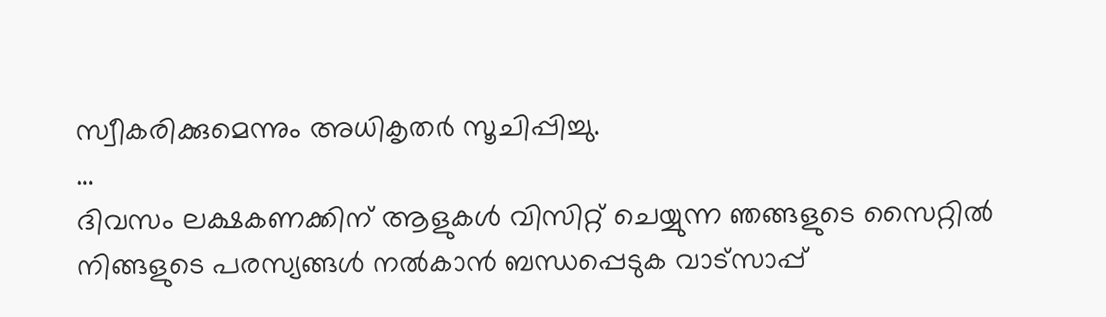സ്വീകരിക്കുമെന്നും അധികൃതർ സൂചിപ്പിച്ചു.
…
ദിവസം ലക്ഷകണക്കിന് ആളുകൾ വിസിറ്റ് ചെയ്യുന്ന ഞങ്ങളുടെ സൈറ്റിൽ നിങ്ങളുടെ പരസ്യങ്ങൾ നൽകാൻ ബന്ധപ്പെടുക വാട്സാപ്പ്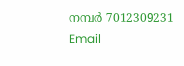നമ്പർ 7012309231 Email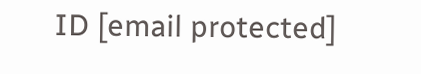ID [email protected]